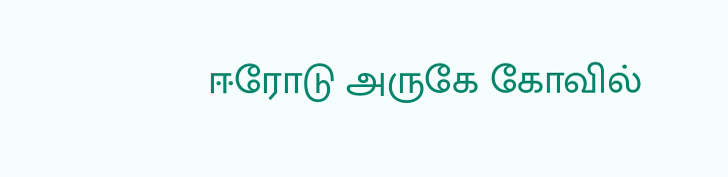ஈரோடு அருகே கோவில்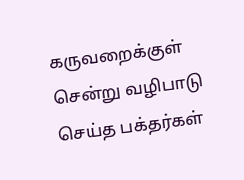கருவறைக்குள் சென்று வழிபாடு செய்த பக்தர்கள்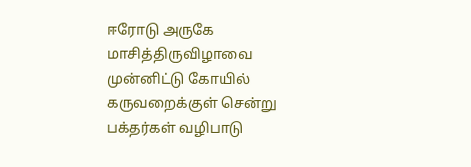ஈரோடு அருகே மாசித்திருவிழாவை முன்னிட்டு கோயில் கருவறைக்குள் சென்று பக்தர்கள் வழிபாடு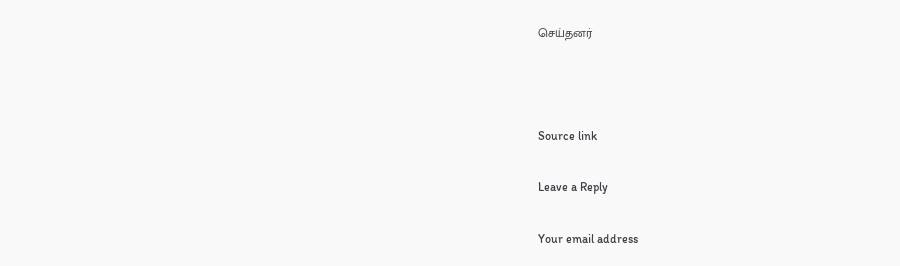செய்தனர்



Source link

Leave a Reply

Your email address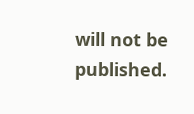will not be published.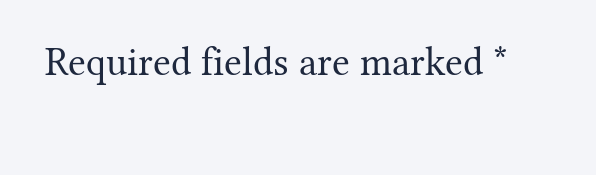Required fields are marked *